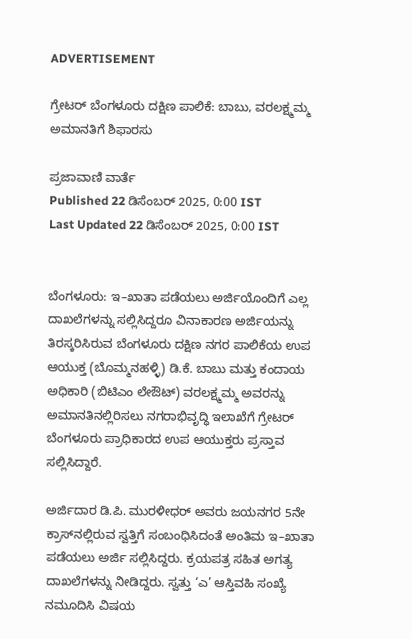ADVERTISEMENT

ಗ್ರೇಟರ್ ಬೆಂಗಳೂರು ದಕ್ಷಿಣ ಪಾಲಿಕೆ: ಬಾಬು, ವರಲಕ್ಷ್ಮಮ್ಮ ಅಮಾನತಿಗೆ ಶಿಫಾರಸು

ಪ್ರಜಾವಾಣಿ ವಾರ್ತೆ
Published 22 ಡಿಸೆಂಬರ್ 2025, 0:00 IST
Last Updated 22 ಡಿಸೆಂಬರ್ 2025, 0:00 IST


ಬೆಂಗಳೂರು: ಇ–ಖಾತಾ ಪಡೆಯಲು ಅರ್ಜಿಯೊಂದಿಗೆ ಎಲ್ಲ ದಾಖಲೆಗಳನ್ನು ಸಲ್ಲಿಸಿದ್ದರೂ ವಿನಾಕಾರಣ ಅರ್ಜಿಯನ್ನು ತಿರಸ್ಕರಿಸಿರುವ ಬೆಂಗಳೂರು ದಕ್ಷಿಣ ನಗರ ಪಾಲಿಕೆಯ ಉಪ ಆಯುಕ್ತ (ಬೊಮ್ಮನಹಳ್ಳಿ) ಡಿ.ಕೆ. ಬಾಬು ಮತ್ತು ಕಂದಾಯ ಅಧಿಕಾರಿ (ಬಿಟಿಎಂ ಲೇಔಟ್‌) ವರಲಕ್ಷ್ಮಮ್ಮ ಅವರನ್ನು ಅಮಾನತಿನಲ್ಲಿರಿಸಲು ನಗರಾಭಿವೃದ್ಧಿ ಇಲಾಖೆಗೆ ಗ್ರೇಟರ್‌ ಬೆಂಗಳೂರು ಪ್ರಾಧಿಕಾರದ ಉಪ ಆಯುಕ್ತರು ಪ್ರಸ್ತಾವ ಸಲ್ಲಿಸಿದ್ದಾರೆ.

ಅರ್ಜಿದಾರ ಡಿ.ಪಿ. ಮುರಳೀಧರ್‌ ಅವರು ಜಯನಗರ 5ನೇ ಕ್ರಾಸ್‌ನಲ್ಲಿರುವ ಸ್ವತ್ತಿಗೆ ಸಂಬಂಧಿಸಿದಂತೆ ಅಂತಿಮ ಇ–ಖಾತಾ ಪಡೆಯಲು ಅರ್ಜಿ ಸಲ್ಲಿಸಿದ್ದರು. ಕ್ರಯಪತ್ರ ಸಹಿತ ಅಗತ್ಯ ದಾಖಲೆಗಳನ್ನು ನೀಡಿದ್ದರು. ಸ್ವತ್ತು ‘ಎ’ ಆಸ್ತಿವಹಿ ಸಂಖ್ಯೆ ನಮೂದಿಸಿ ವಿಷಯ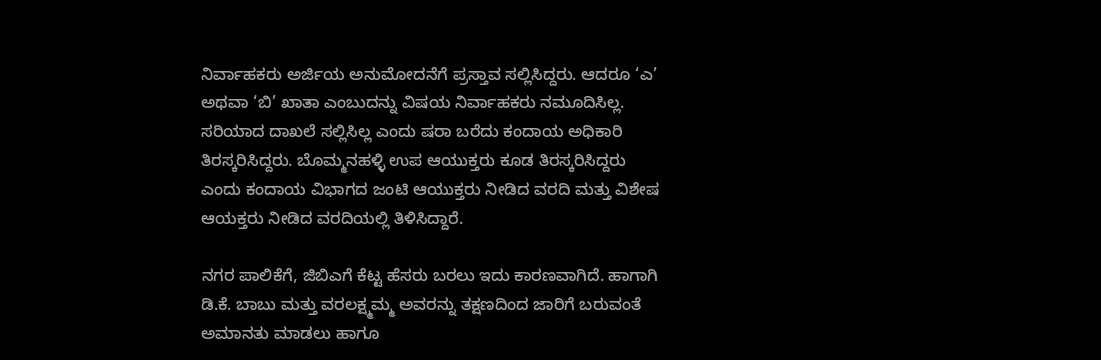ನಿರ್ವಾಹಕರು ಅರ್ಜಿಯ ಅನುಮೋದನೆಗೆ ಪ್ರಸ್ತಾವ ಸಲ್ಲಿಸಿದ್ದರು. ಆದರೂ ‘ಎ’ ಅಥವಾ ‘ಬಿ’ ಖಾತಾ ಎಂಬುದನ್ನು ವಿಷಯ ನಿರ್ವಾಹಕರು ನಮೂದಿಸಿಲ್ಲ. ಸರಿಯಾದ ದಾಖಲೆ ಸಲ್ಲಿಸಿಲ್ಲ ಎಂದು ಷರಾ ಬರೆದು ಕಂದಾಯ ಅಧಿಕಾರಿ ತಿರಸ್ಕರಿಸಿದ್ದರು. ಬೊಮ್ಮನಹಳ್ಳಿ ಉಪ ಆಯುಕ್ತರು ಕೂಡ ತಿರಸ್ಕರಿಸಿದ್ದರು ಎಂದು ಕಂದಾಯ ವಿಭಾಗದ ಜಂಟಿ ಆಯುಕ್ತರು ನೀಡಿದ ವರದಿ ಮತ್ತು ವಿಶೇಷ ಆಯಕ್ತರು ನೀಡಿದ ವರದಿಯಲ್ಲಿ ತಿಳಿಸಿದ್ದಾರೆ.

ನಗರ ಪಾಲಿಕೆಗೆ, ಜಿಬಿಎಗೆ ಕೆಟ್ಟ ಹೆಸರು ಬರಲು ಇದು ಕಾರಣವಾಗಿದೆ. ಹಾಗಾಗಿ ಡಿ.ಕೆ. ಬಾಬು ಮತ್ತು ವರಲಕ್ಷ್ಮಮ್ಮ ಅವರನ್ನು ತಕ್ಷಣದಿಂದ ಜಾರಿಗೆ ಬರುವಂತೆ ಅಮಾನತು ಮಾಡಲು ಹಾಗೂ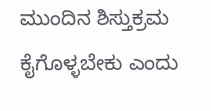ಮುಂದಿನ ಶಿಸ್ತುಕ್ರಮ ಕೈಗೊಳ್ಳಬೇಕು ಎಂದು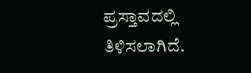ಪ್ರಸ್ತಾವದಲ್ಲಿ ತಿಳಿಸಲಾಗಿದೆ.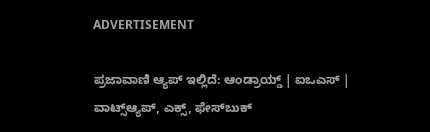ADVERTISEMENT

ಪ್ರಜಾವಾಣಿ ಆ್ಯಪ್ ಇಲ್ಲಿದೆ: ಆಂಡ್ರಾಯ್ಡ್ | ಐಒಎಸ್ | ವಾಟ್ಸ್ಆ್ಯಪ್, ಎಕ್ಸ್, ಫೇಸ್‌ಬುಕ್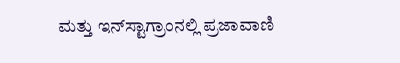ಮತ್ತು ಇನ್‌ಸ್ಟಾಗ್ರಾಂನಲ್ಲಿ ಪ್ರಜಾವಾಣಿ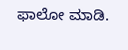ಫಾಲೋ ಮಾಡಿ.